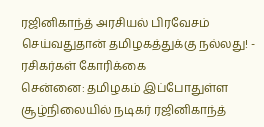ரஜினிகாந்த் அரசியல் பிரவேசம் செய்வதுதான் தமிழகத்துக்கு நல்லது! - ரசிகர்கள் கோரிக்கை
சென்னை: தமிழகம் இப்போதுள்ள சூழ்நிலையில் நடிகர் ரஜினிகாந்த்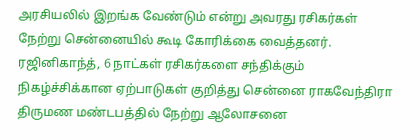அரசியலில் இறங்க வேண்டும் என்று அவரது ரசிகர்கள் நேற்று சென்னையில் கூடி கோரிக்கை வைத்தனர்.
ரஜினிகாந்த், 6 நாட்கள் ரசிகர்களை சந்திக்கும் நிகழ்ச்சிக்கான ஏற்பாடுகள் குறித்து சென்னை ராகவேந்திரா திருமண மண்டபத்தில் நேற்று ஆலோசனை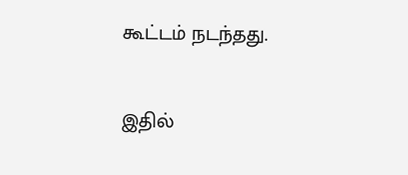கூட்டம் நடந்தது.

இதில்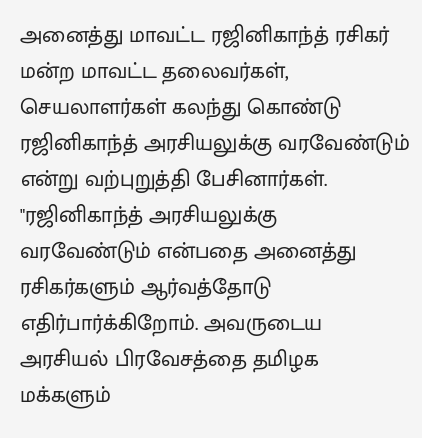அனைத்து மாவட்ட ரஜினிகாந்த் ரசிகர் மன்ற மாவட்ட தலைவர்கள், செயலாளர்கள் கலந்து கொண்டு ரஜினிகாந்த் அரசியலுக்கு வரவேண்டும் என்று வற்புறுத்தி பேசினார்கள்.
"ரஜினிகாந்த் அரசியலுக்கு வரவேண்டும் என்பதை அனைத்து ரசிகர்களும் ஆர்வத்தோடு எதிர்பார்க்கிறோம். அவருடைய அரசியல் பிரவேசத்தை தமிழக மக்களும்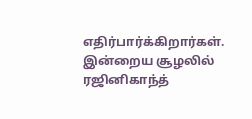எதிர்பார்க்கிறார்கள். இன்றைய சூழலில் ரஜினிகாந்த்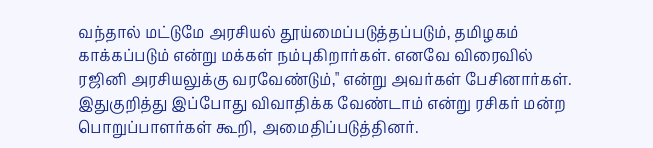வந்தால் மட்டுமே அரசியல் தூய்மைப்படுத்தப்படும், தமிழகம் காக்கப்படும் என்று மக்கள் நம்புகிறார்கள். எனவே விரைவில் ரஜினி அரசியலுக்கு வரவேண்டும்," என்று அவர்கள் பேசினார்கள்.
இதுகுறித்து இப்போது விவாதிக்க வேண்டாம் என்று ரசிகர் மன்ற பொறுப்பாளர்கள் கூறி, அமைதிப்படுத்தினர்.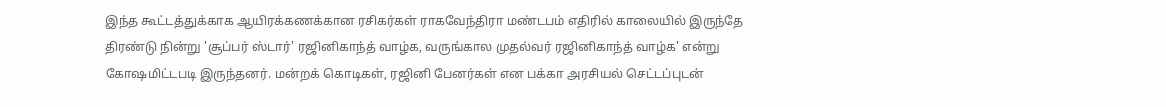இந்த கூட்டத்துக்காக ஆயிரக்கணக்கான ரசிகர்கள் ராகவேந்திரா மண்டபம் எதிரில் காலையில் இருந்தே திரண்டு நின்று 'சூப்பர் ஸ்டார்' ரஜினிகாந்த் வாழ்க, வருங்கால முதல்வர் ரஜினிகாந்த் வாழ்க' என்று கோஷமிட்டபடி இருந்தனர். மன்றக் கொடிகள், ரஜினி பேனர்கள் என பக்கா அரசியல் செட்டப்புடன்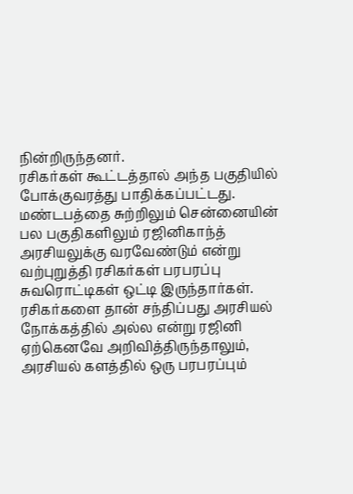நின்றிருந்தனர்.
ரசிகர்கள் கூட்டத்தால் அந்த பகுதியில் போக்குவரத்து பாதிக்கப்பட்டது. மண்டபத்தை சுற்றிலும் சென்னையின் பல பகுதிகளிலும் ரஜினிகாந்த் அரசியலுக்கு வரவேண்டும் என்று வற்புறுத்தி ரசிகர்கள் பரபரப்பு சுவரொட்டிகள் ஒட்டி இருந்தார்கள்.
ரசிகர்களை தான் சந்திப்பது அரசியல் நோக்கத்தில் அல்ல என்று ரஜினி ஏற்கெனவே அறிவித்திருந்தாலும், அரசியல் களத்தில் ஒரு பரபரப்பும்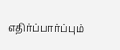எதிர்ப்பார்ப்பும்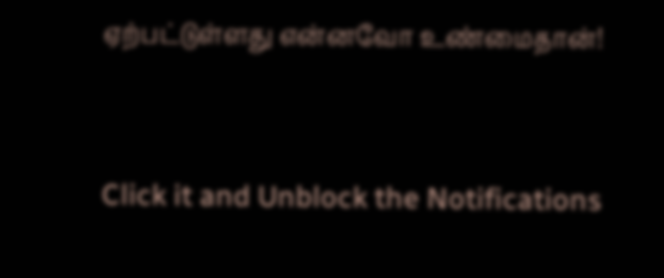ஏற்பட்டுள்ளது என்னவோ உண்மைதான்!


Click it and Unblock the Notifications